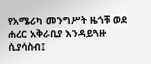የአሜሪካ መንግሥት ዜጎቹ ወደ ሐረር አቅራቢያ እንዳይጓዙ ሲያሳስብ፤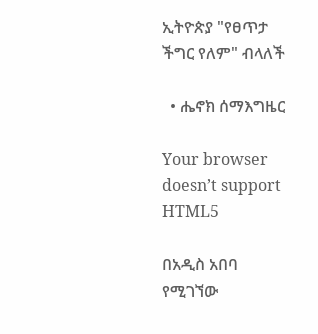ኢትዮጵያ "የፀጥታ ችግር የለም" ብላለች

  • ሔኖክ ሰማእግዜር

Your browser doesn’t support HTML5

በአዲስ አበባ የሚገኘው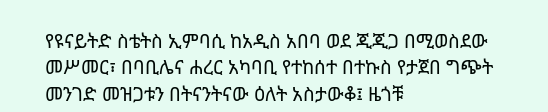የዩናይትድ ስቴትስ ኢምባሲ ከአዲስ አበባ ወደ ጂጂጋ በሚወስደው መሥመር፣ በባቢሌና ሐረር አካባቢ የተከሰተ በተኩስ የታጀበ ግጭት መንገድ መዝጋቱን በትናንትናው ዕለት አስታውቆ፤ ዜጎቹ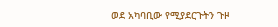ወደ አካባቢው የሚያደርጉትን ጉዞ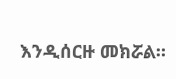እንዲሰርዙ መክሯል።